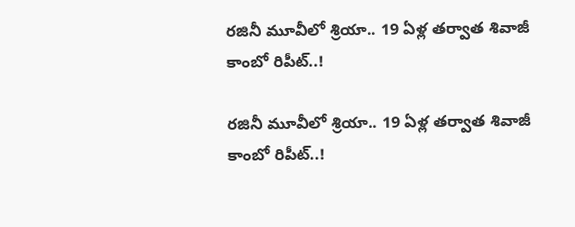రజినీ మూవీలో శ్రియా.. 19 ఏళ్ల తర్వాత శివాజీ కాంబో రిపీట్..!

రజినీ మూవీలో శ్రియా.. 19 ఏళ్ల తర్వాత శివాజీ కాంబో రిపీట్..!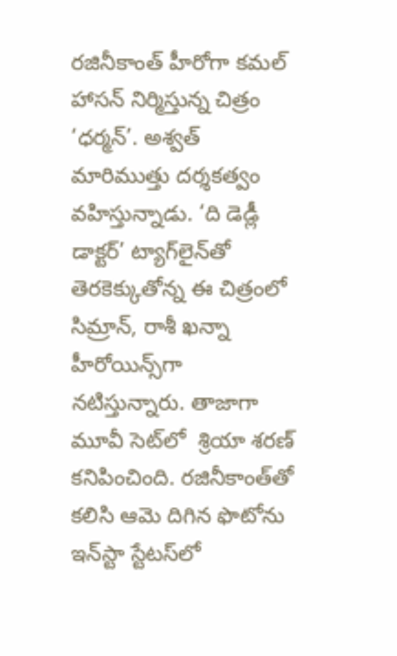రజినీకాంత్ హీరోగా కమల్ హాసన్‌‌‌‌‌‌‌‌ నిర్మిస్తున్న చిత్రం ‘ధర్మన్‌‌‌‌‌‌‌‌’. అశ్వత్ మారిముత్తు దర్శకత్వం వహిస్తున్నాడు. ‘ది డెడ్లీ డాక్టర్’ ట్యాగ్‌‌‌‌‌‌‌‌లైన్‌‌‌‌‌‌‌‌తో తెరకెక్కుతోన్న ఈ చిత్రంలో  సిమ్రాన్, రాశీ ఖన్నా హీరోయిన్స్‌‌‌‌‌‌‌‌గా నటిస్తున్నారు. తాజాగా మూవీ సెట్‌‌‌‌‌‌‌‌లో  శ్రియా శరణ్ కనిపించింది. రజినీకాంత్‌‌‌‌‌‌‌‌తో కలిసి ఆమె దిగిన ఫొటోను ఇన్‌‌‌‌‌‌‌‌స్టా స్టేటస్‌‌‌‌‌‌‌‌లో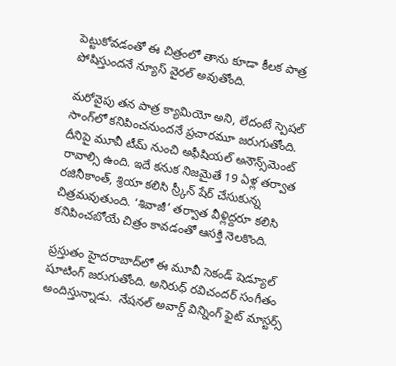పెట్టుకోవడంతో ఈ చిత్రంలో తాను కూడా కీలక పాత్ర పోషిస్తుందనే న్యూస్ వైరల్ అవుతోంది.

మరోవైపు తన పాత్ర క్యామియో అని, లేదంటే స్పెషల్ సాంగ్‌‌‌‌‌‌‌‌లో కనిపించనుందనే ప్రచారమూ జరుగుతోంది. దీనిపై మూవీ టీమ్ నుంచి అఫీషియల్ అనౌన్స్‌‌‌‌‌‌‌‌మెంట్ రావాల్సి ఉంది. ఇదే కనుక నిజమైతే 19 ఏళ్ల తర్వాత రజినీకాంత్, శ్రియా కలిసి స్ర్కీన్‌‌‌‌‌‌‌‌ షేర్ చేసుకున్న చిత్రమవుతుంది. ‘శివాజీ’ తర్వాత వీళ్లిద్దరూ కలిసి కనిపించబోయే చిత్రం కావడంతో ఆసక్తి నెలకొంది.

ప్రస్తుతం హైదరాబాద్‌‌‌‌‌‌‌‌లో ఈ మూవీ సెకండ్ షెడ్యూల్ షూటింగ్ జరుగుతోంది. అనిరుధ్ రవిచందర్‌‌‌‌‌‌‌‌ ‌‌‌‌‌‌‌‌సంగీతం అందిస్తున్నాడు.  నేషనల్ అవార్డ్‌‌‌‌‌‌‌‌ విన్నింగ్‌‌‌‌‌‌‌‌ ఫైట్ మాస్టర్స్‌‌‌‌‌‌‌‌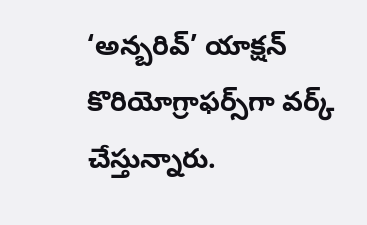‘అన్బరివ్‌‌‌‌‌‌‌‌’ యాక్షన్ కొరియోగ్రాఫర్స్‌‌‌‌‌‌‌‌గా వర్క్ చేస్తున్నారు.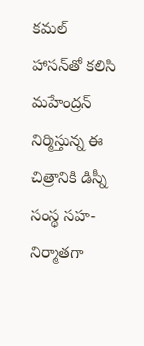కమల్ హాసన్‌‌‌‌‌‌‌‌తో కలిసి మహేంద్రన్‌‌‌‌‌‌‌‌ నిర్మిస్తున్న ఈ చిత్రానికి డిస్నీ సంస్థ సహ-నిర్మాతగా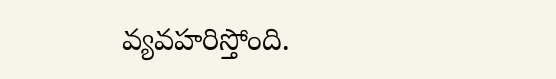వ్యవహరిస్తోంది.